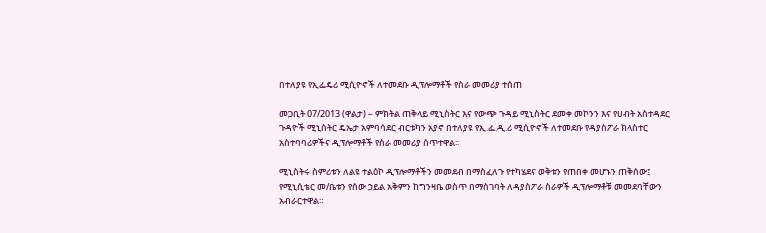በተለያዩ የኢፌዴሪ ሚሲዮኖች ለተመደቡ ዲፕሎማቶች የስራ መመሪያ ተሰጠ

መጋቢት 07/2013 (ዋልታ) – ምክትል ጠቅላይ ሚኒስትር እና የውጭ ጉዳይ ሚኒስትር ደመቀ መኮንን እና የሀብት አስተዳደር ጉዳዮች ሚኒስትር ዴኤታ አምባሳደር ብርቱካን አያኖ በተለያዩ የኢ.ፌ.ዲ.ሪ ሚሲዮኖች ለተመደቡ የዳያስፖራ ክላስተር አስተባባሪዎችና ዲፕሎማቶች የስራ መመሪያ ሰጥተዋል፡፡

ሚኒስትሩ ስምሪቱን ለልዩ ተልዕኮ ዲፕሎማቶችን መመደብ በማስፈለጉ የተካሄደና ወቅቱን የጠበቀ መሆኑን ጠቅሰው፤ የሚኒሲቴር መ/ቤቱን የሰው ኃይል አቅምን ከግንዛቤ ወስጥ በማስገባት ለዳያስፖራ ስራዎች ዲፕሎማቶቹ መመደባቸውን አብራርተዋል።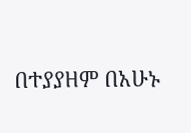በተያያዘም በአሁኑ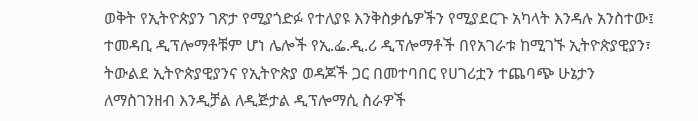ወቅት የኢትዮጵያን ገጽታ የሚያጎድፉ የተለያዩ እንቅስቃሴዎችን የሚያደርጉ አካላት እንዳሉ አንስተው፤ ተመዳቢ ዲፕሎማቶቹም ሆነ ሌሎች የኢ.ፌ.ዲ.ሪ ዲፕሎማቶች በየአገራቱ ከሚገኙ ኢትዮጵያዊያን፣ ትውልደ ኢትዮጵያዊያንና የኢትዮጵያ ወዳጆች ጋር በመተባበር የሀገሪቷን ተጨባጭ ሁኔታን ለማስገንዘብ እንዲቻል ለዲጅታል ዲፕሎማሲ ስራዎች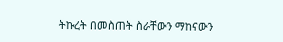ትኩረት በመስጠት ስራቸውን ማከናውን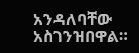አንዳለባቸው አስገንዝበዋል።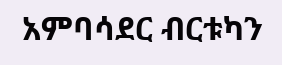አምባሳደር ብርቱካን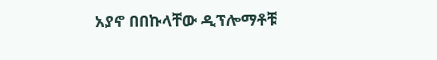አያኖ በበኩላቸው ዲፕሎማቶቹ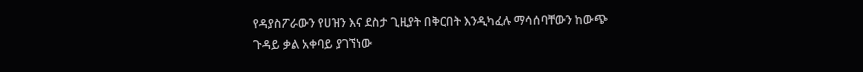የዳያስፖራውን የሀዝን እና ደስታ ጊዚያት በቅርበት እንዲካፈሉ ማሳሰባቸውን ከውጭ ጉዳይ ቃል አቀባይ ያገኘነው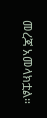መረጃ አመላክቷል።